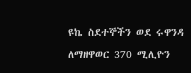ዩኬ ስደተኞችን ወደ ሩዋንዳ ለማዘዋወር 370 ሚሊዮን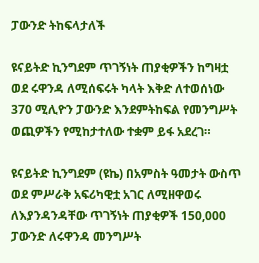ፓውንድ ትከፍላታለች

ዩናይትድ ኪንግደም ጥገኝነት ጠያቂዎችን ከግዛቷ ወደ ሩዋንዳ ለሚሰፍሩት ካላት እቅድ ለተወሰነው 370 ሚሊዮን ፓውንድ እንደምትከፍል የመንግሥት ወጪዎችን የሚከታተለው ተቋም ይፋ አደረገ።

ዩናይትድ ኪንግደም (ዩኬ) በአምስት ዓመታት ውስጥ ወደ ምሥራቅ አፍሪካዊቷ አገር ለሚዘዋወሩ ለእያንዳንዳቸው ጥገኝነት ጠያቂዎች 150,000 ፓውንድ ለሩዋንዳ መንግሥት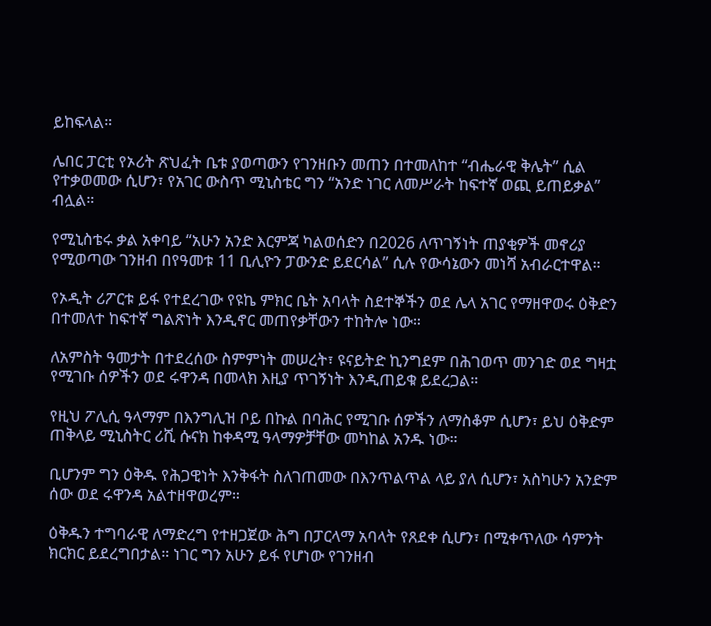ይከፍላል።

ሌበር ፓርቲ የኦሪት ጽህፈት ቤቱ ያወጣውን የገንዘቡን መጠን በተመለከተ “ብሔራዊ ቅሌት” ሲል የተቃወመው ሲሆን፣ የአገር ውስጥ ሚኒስቴር ግን “አንድ ነገር ለመሥራት ከፍተኛ ወጪ ይጠይቃል” ብሏል።

የሚኒስቴሩ ቃል አቀባይ “አሁን አንድ እርምጃ ካልወሰድን በ2026 ለጥገኝነት ጠያቂዎች መኖሪያ የሚወጣው ገንዘብ በየዓመቱ 11 ቢሊዮን ፓውንድ ይደርሳል” ሲሉ የውሳኔውን መነሻ አብራርተዋል።

የኦዲት ሪፖርቱ ይፋ የተደረገው የዩኬ ምክር ቤት አባላት ስደተኞችን ወደ ሌላ አገር የማዘዋወሩ ዕቅድን በተመለተ ከፍተኛ ግልጽነት እንዲኖር መጠየቃቸውን ተከትሎ ነው።

ለአምስት ዓመታት በተደረሰው ስምምነት መሠረት፣ ዩናይትድ ኪንግደም በሕገወጥ መንገድ ወደ ግዛቷ የሚገቡ ሰዎችን ወደ ሩዋንዳ በመላክ እዚያ ጥገኝነት እንዲጠይቁ ይደረጋል።

የዚህ ፖሊሲ ዓላማም በእንግሊዝ ቦይ በኩል በባሕር የሚገቡ ሰዎችን ለማስቆም ሲሆን፣ ይህ ዕቅድም ጠቅላይ ሚኒስትር ሪሺ ሱናክ ከቀዳሚ ዓላማዎቻቸው መካከል አንዱ ነው።

ቢሆንም ግን ዕቅዱ የሕጋዊነት እንቅፋት ስለገጠመው በእንጥልጥል ላይ ያለ ሲሆን፣ አስካሁን አንድም ሰው ወደ ሩዋንዳ አልተዘዋወረም።

ዕቅዱን ተግባራዊ ለማድረግ የተዘጋጀው ሕግ በፓርላማ አባላት የጸደቀ ሲሆን፣ በሚቀጥለው ሳምንት ክርክር ይደረግበታል። ነገር ግን አሁን ይፋ የሆነው የገንዘብ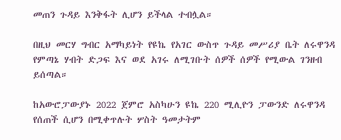መጠን ጉዳይ እንቅፋት ሊሆን ይችላል ተብሏል።

በዚህ መርሃ ግብር አማካይነት የዩኬ የአገር ውስጥ ጉዳይ መሥሪያ ቤት ለሩዋንዳ የምጣኔ ሃብት ድጋፍ እና ወደ አገሩ ለሚገቡት ሰዎች ሰዎች የሚውል ገንዘብ ይሰጣል።

ከአውሮፓውያኑ 2022 ጀምሮ አስካሁን ዩኬ 220 ሚሊዮን ፓውንድ ለሩዋንዳ የሰጠች ሲሆን በሚቀጥሉት ሦስት ዓመታትም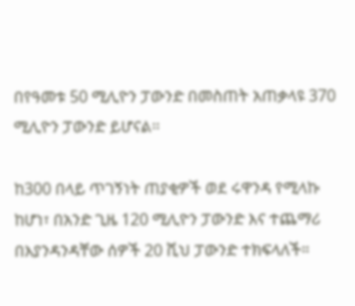በየዓመቱ 50 ሚሊዮን ፓውንድ በመስጠት አጠቃላዩ 370 ሚሊዮን ፓውንድ ይሆናል።

ከ300 በላይ ጥገኝነት ጠያቂዎች ወደ ሩዋንዳ የሚላኩ ከሆነ፣ በአንድ ጊዜ 120 ሚሊዮን ፓውንድ እና ተጨማሪ በእያንዳንዳቸው ሰዎች 20 ሺህ ፓውንድ ተክፍላለች።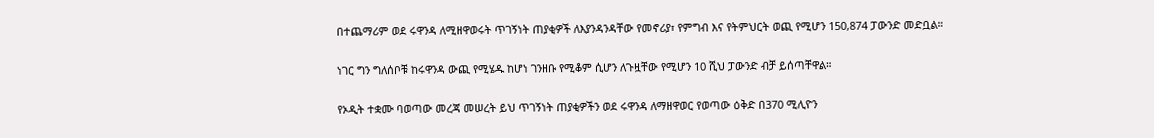በተጨማሪም ወደ ሩዋንዳ ለሚዘዋወሩት ጥገኝነት ጠያቂዎች ለእያንዳንዳቸው የመኖሪያ፣ የምግብ እና የትምህርት ወጪ የሚሆን 150,874 ፓውንድ መድቧል።

ነገር ግን ግለሰቦቹ ከሩዋንዳ ውጪ የሚሄዱ ከሆነ ገንዘቡ የሚቆም ሲሆን ለጉዟቸው የሚሆን 10 ሺህ ፓውንድ ብቻ ይሰጣቸዋል።

የኦዲት ተቋሙ ባወጣው መረጃ መሠረት ይህ ጥገኝነት ጠያቂዎችን ወደ ሩዋንዳ ለማዘዋወር የወጣው ዕቅድ በ370 ሚሊዮን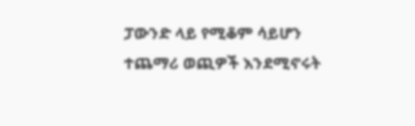ፓውንድ ላይ የሚቆም ሳይሆን ተጨማሪ ወጪዎች እንደሚኖሩት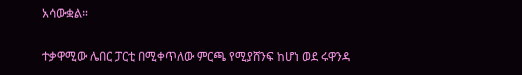አሳውቋል።

ተቃዋሚው ሌበር ፓርቲ በሚቀጥለው ምርጫ የሚያሸንፍ ከሆነ ወደ ሩዋንዳ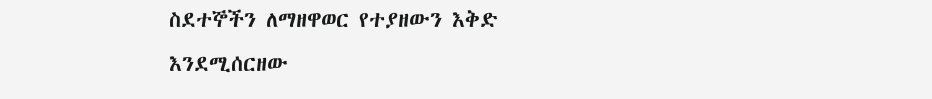ስደተኞችን ለማዘዋወር የተያዘውን እቅድ እንደሚሰርዘው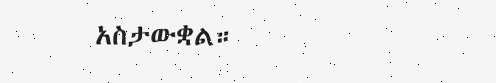አስታውቋል።